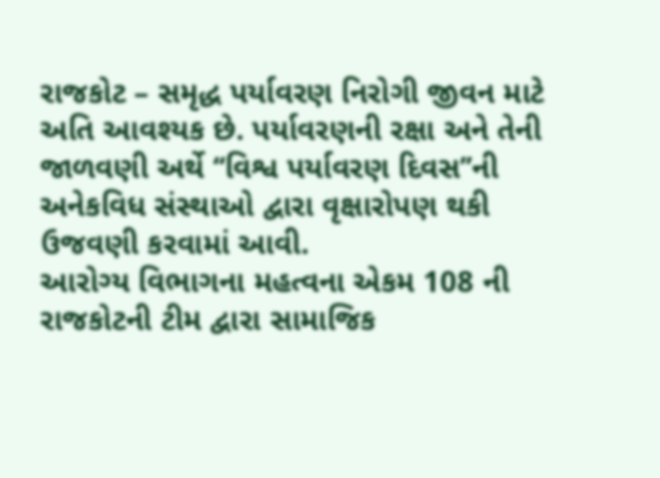રાજકોટ – સમૃદ્ધ પર્યાવરણ નિરોગી જીવન માટે અતિ આવશ્યક છે. પર્યાવરણની રક્ષા અને તેની જાળવણી અર્થે ‘‘વિશ્વ પર્યાવરણ દિવસ’’ની અનેકવિધ સંસ્થાઓ દ્વારા વૃક્ષારોપણ થકી ઉજવણી કરવામાં આવી.
આરોગ્ય વિભાગના મહત્વના એકમ 108 ની રાજકોટની ટીમ દ્વારા સામાજિક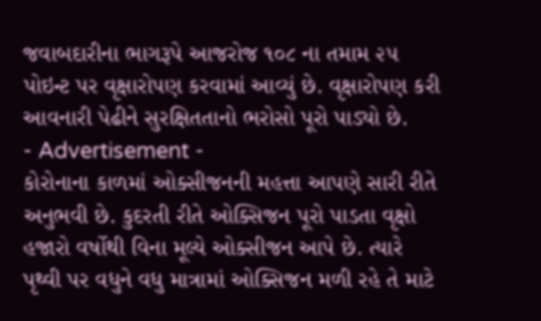જવાબદારીના ભાગરૂપે આજરોજ ૧૦૮ ના તમામ ૨૫ પોઇન્ટ પર વૃક્ષારોપણ કરવામાં આવ્યું છે. વૃક્ષારોપણ કરી આવનારી પેઢીને સુરક્ષિતતાનો ભરોસો પૂરો પાડ્યો છે.
- Advertisement -
કોરોનાના કાળમાં ઓક્સીજનની મહત્તા આપણે સારી રીતે અનુભવી છે. કુદરતી રીતે ઓક્સિજન પૂરો પાડતા વૃક્ષો હજારો વર્ષોથી વિના મૂલ્યે ઓક્સીજન આપે છે. ત્યારે પૃથ્વી પર વધુને વધુ માત્રામાં ઓક્સિજન મળી રહે તે માટે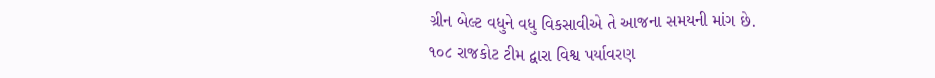ગ્રીન બેલ્ટ વધુને વધુ વિકસાવીએ તે આજના સમયની માંગ છે.
૧૦૮ રાજકોટ ટીમ દ્વારા વિશ્વ પર્યાવરણ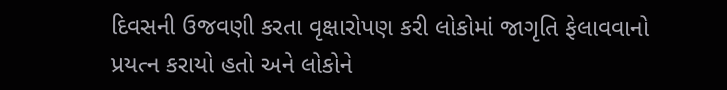દિવસની ઉજવણી કરતા વૃક્ષારોપણ કરી લોકોમાં જાગૃતિ ફેલાવવાનો પ્રયત્ન કરાયો હતો અને લોકોને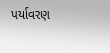પર્યાવરણ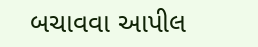બચાવવા આપીલ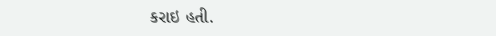કરાઇ હતી.